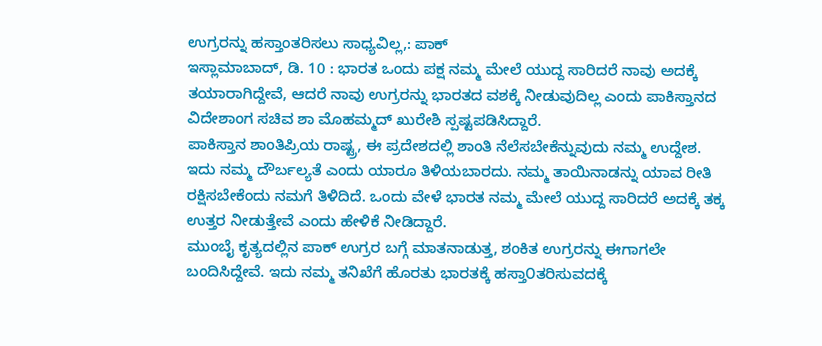ಉಗ್ರರನ್ನು ಹಸ್ತಾಂತರಿಸಲು ಸಾಧ್ಯವಿಲ್ಲ,: ಪಾಕ್
ಇಸ್ಲಾಮಾಬಾದ್, ಡಿ. 10 : ಭಾರತ ಒಂದು ಪಕ್ಷ ನಮ್ಮ ಮೇಲೆ ಯುದ್ದ ಸಾರಿದರೆ ನಾವು ಅದಕ್ಕೆ ತಯಾರಾಗಿದ್ದೇವೆ, ಆದರೆ ನಾವು ಉಗ್ರರನ್ನು ಭಾರತದ ವಶಕ್ಕೆ ನೀಡುವುದಿಲ್ಲ ಎಂದು ಪಾಕಿಸ್ತಾನದ ವಿದೇಶಾಂಗ ಸಚಿವ ಶಾ ಮೊಹಮ್ಮದ್ ಖುರೇಶಿ ಸ್ಪಷ್ಟಪಡಿಸಿದ್ದಾರೆ.
ಪಾಕಿಸ್ತಾನ ಶಾಂತಿಪ್ರಿಯ ರಾಷ್ಟ್ರ, ಈ ಪ್ರದೇಶದಲ್ಲಿ ಶಾಂತಿ ನೆಲೆಸಬೇಕೆನ್ನುವುದು ನಮ್ಮ ಉದ್ದೇಶ. ಇದು ನಮ್ಮ ದೌರ್ಬಲ್ಯತೆ ಎಂದು ಯಾರೂ ತಿಳಿಯಬಾರದು. ನಮ್ಮ ತಾಯಿನಾಡನ್ನು ಯಾವ ರೀತಿ ರಕ್ಷಿಸಬೇಕೆಂದು ನಮಗೆ ತಿಳಿದಿದೆ. ಒಂದು ವೇಳೆ ಭಾರತ ನಮ್ಮ ಮೇಲೆ ಯುದ್ದ ಸಾರಿದರೆ ಅದಕ್ಕೆ ತಕ್ಕ ಉತ್ತರ ನೀಡುತ್ತೇವೆ ಎಂದು ಹೇಳಿಕೆ ನೀಡಿದ್ದಾರೆ.
ಮುಂಬೈ ಕೃತ್ಯದಲ್ಲಿನ ಪಾಕ್ ಉಗ್ರರ ಬಗ್ಗೆ ಮಾತನಾಡುತ್ತ, ಶಂಕಿತ ಉಗ್ರರನ್ನು ಈಗಾಗಲೇ ಬಂದಿಸಿದ್ದೇವೆ. ಇದು ನಮ್ಮ ತನಿಖೆಗೆ ಹೊರತು ಭಾರತಕ್ಕೆ ಹಸ್ತಾ೦ತರಿಸುವದಕ್ಕೆ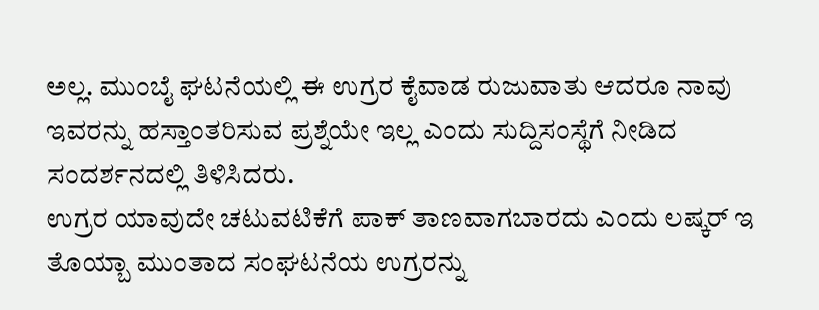ಅಲ್ಲ. ಮುಂಬೈ ಘಟನೆಯಲ್ಲಿ ಈ ಉಗ್ರರ ಕೈವಾಡ ರುಜುವಾತು ಆದರೂ ನಾವು ಇವರನ್ನು ಹಸ್ತಾಂತರಿಸುವ ಪ್ರಶ್ನೆಯೇ ಇಲ್ಲ ಎಂದು ಸುದ್ದಿಸಂಸ್ಥೆಗೆ ನೀಡಿದ ಸಂದರ್ಶನದಲ್ಲಿ ತಿಳಿಸಿದರು.
ಉಗ್ರರ ಯಾವುದೇ ಚಟುವಟಿಕೆಗೆ ಪಾಕ್ ತಾಣವಾಗಬಾರದು ಎಂದು ಲಷ್ಕರ್ ಇ ತೊಯ್ಬಾ ಮುಂತಾದ ಸಂಘಟನೆಯ ಉಗ್ರರನ್ನು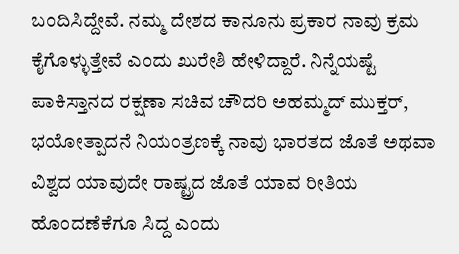ಬಂದಿಸಿದ್ದೇವೆ. ನಮ್ಮ ದೇಶದ ಕಾನೂನು ಪ್ರಕಾರ ನಾವು ಕ್ರಮ ಕೈಗೊಳ್ಳುತ್ತೇವೆ ಎಂದು ಖುರೇಶಿ ಹೇಳಿದ್ದಾರೆ. ನಿನ್ನೆಯಷ್ಟೆ ಪಾಕಿಸ್ತಾನದ ರಕ್ಷಣಾ ಸಚಿವ ಚೌದರಿ ಅಹಮ್ಮದ್ ಮುಕ್ತರ್, ಭಯೋತ್ಪಾದನೆ ನಿಯಂತ್ರಣಕ್ಕೆ ನಾವು ಭಾರತದ ಜೊತೆ ಅಥವಾ ವಿಶ್ವದ ಯಾವುದೇ ರಾಷ್ಟ್ರದ ಜೊತೆ ಯಾವ ರೀತಿಯ ಹೊಂದಣೆಕೆಗೂ ಸಿದ್ದ ಎಂದು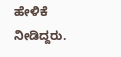ಹೇಳಿಕೆ ನೀಡಿದ್ದರು.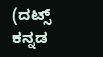(ದಟ್ಸ್ ಕನ್ನಡ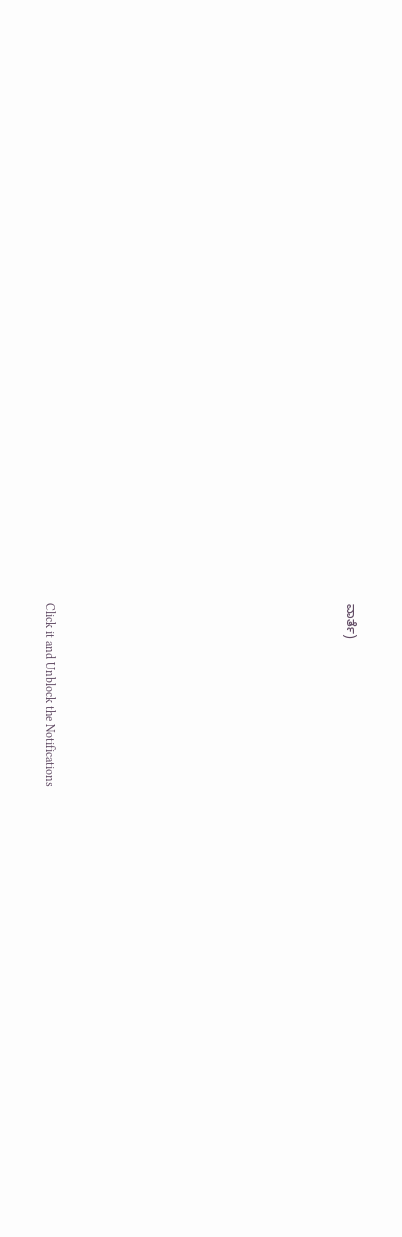ವಾರ್ತೆ)












Click it and Unblock the Notifications